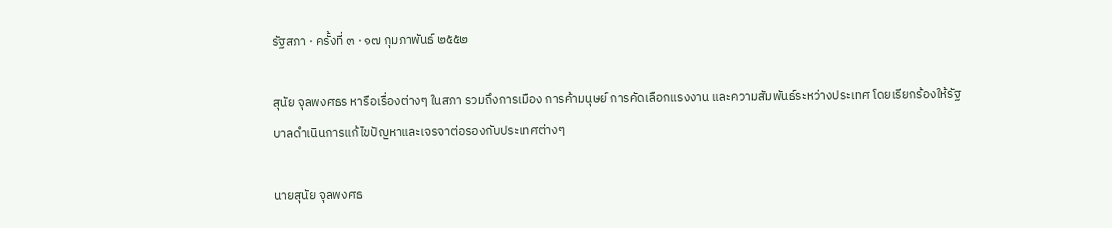รัฐสภา · ครั้งที่ ๓ · ๑๗ กุมภาพันธ์ ๒๕๕๒

สุนัย จุลพงศธร หารือเรื่องต่างๆ ในสภา รวมถึงการเมือง การค้ามนุษย์ การคัดเลือกแรงงาน และความสัมพันธ์ระหว่างประเทศ โดยเรียกร้องให้รัฐบาลดำเนินการแก้ไขปัญหาและเจรจาต่อรองกับประเทศต่างๆ

นายสุนัย จุลพงศธ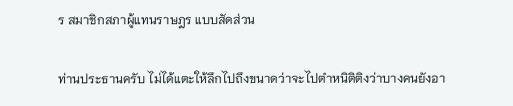ร สมาชิกสภาผู้แทนราษฎร แบบสัดส่วน

ท่านประธานครับ ไม่ได้แตะให้ลึกไปถึงขนาดว่าจะไปตําหนิติติงว่าบางคนยังอา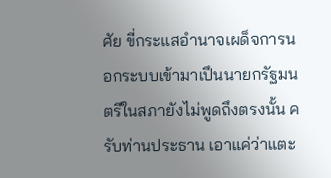ศัย ขี่กระแสอํานาจเผด็จการนอกระบบเข้ามาเปึนนายกรัฐมนตรีในสภายังไม่พูดถึงตรงนั้น ครับท่านประธาน เอาแค่ว่าแตะ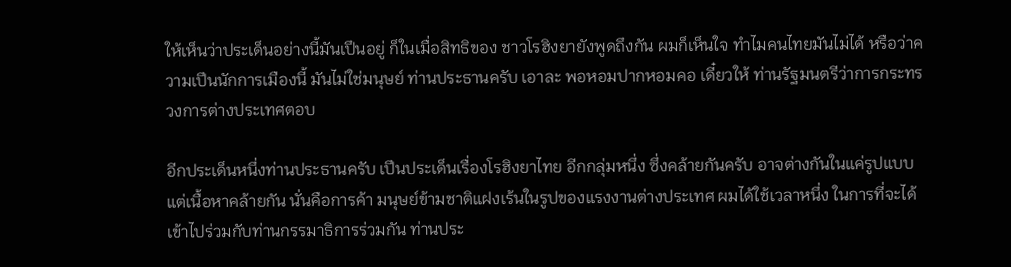ให้เห็นว่าประเด็นอย่างนี้มันเปึนอยู่ ก็ในเมื่อสิทธิของ ชาวโรฮิงยายังพูดถึงกัน ผมก็เห็นใจ ทําไมคนไทยมันไม่ได้ หรือว่าความเปึนนักการเมืองนี้ มันไม่ใช่มนุษย์ ท่านประธานครับ เอาละ พอหอมปากหอมคอ เดี๋ยวให้ ท่านรัฐมนตรีว่าการกระทรวงการต่างประเทศตอบ

อีกประเด็นหนึ่งท่านประธานครับ เปึนประเด็นเรื่องโรฮิงยาไทย อีกกลุ่มหนึ่ง ซึ่งคล้ายกันครับ อาจต่างกันในแค่รูปแบบ แต่เนื้อหาคล้ายกัน นั่นคือการค้า มนุษย์ข้ามชาติแฝงเร้นในรูปของแรงงานต่างประเทศ ผมได้ใช้เวลาหนึ่ง ในการที่จะได้เข้าไปร่วมกับท่านกรรมาธิการร่วมกัน ท่านประ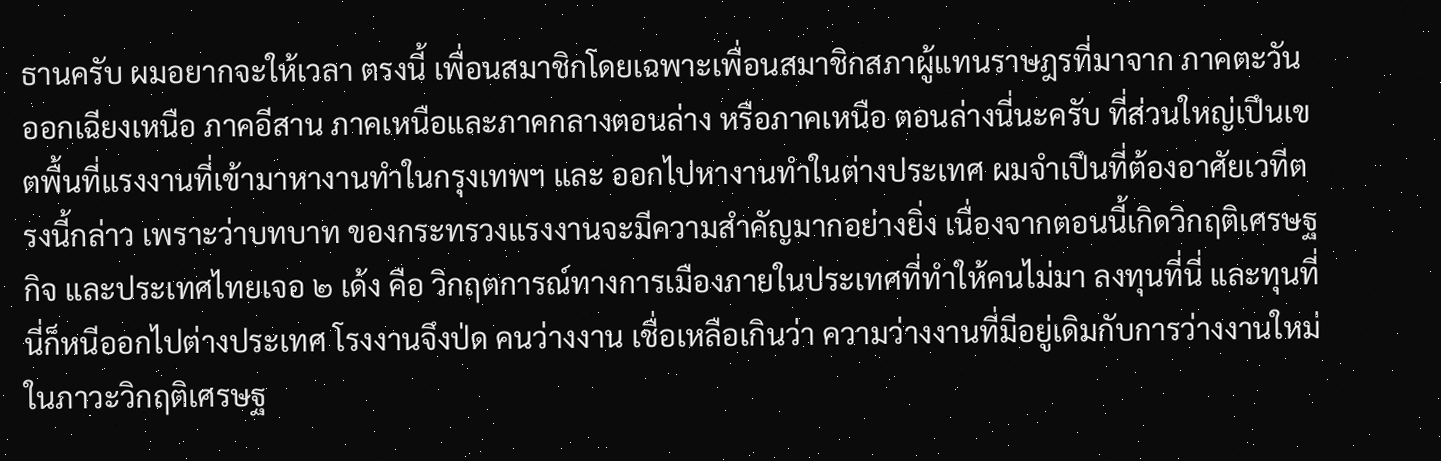ธานครับ ผมอยากจะให้เวลา ตรงนี้ เพื่อนสมาชิกโดยเฉพาะเพื่อนสมาชิกสภาผู้แทนราษฎรที่มาจาก ภาคตะวันออกเฉียงเหนือ ภาคอีสาน ภาคเหนือและภาคกลางตอนล่าง หรือภาคเหนือ ตอนล่างนี่นะครับ ที่ส่วนใหญ่เปึนเขตพื้นที่แรงงานที่เข้ามาหางานทําในกรุงเทพฯ และ ออกไปหางานทําในต่างประเทศ ผมจําเปึนที่ต้องอาศัยเวทีตรงนี้กล่าว เพราะว่าบทบาท ของกระทรวงแรงงานจะมีความสําคัญมากอย่างยิ่ง เนื่องจากตอนนี้เกิดวิกฤติเศรษฐกิจ และประเทศไทยเจอ ๒ เด้ง คือ วิกฤตการณ์ทางการเมืองภายในประเทศที่ทําให้คนไม่มา ลงทุนที่นี่ และทุนที่นี่ก็หนีออกไปต่างประเทศ โรงงานจึงป่ด คนว่างงาน เชื่อเหลือเกินว่า ความว่างงานที่มีอยู่เดิมกับการว่างงานใหม่ในภาวะวิกฤติเศรษฐ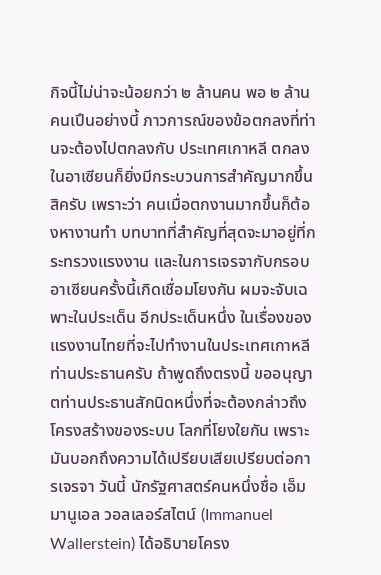กิจนี้ไม่น่าจะน้อยกว่า ๒ ล้านคน พอ ๒ ล้านคนเปึนอย่างนี้ ภาวการณ์ของข้อตกลงที่ท่านจะต้องไปตกลงกับ ประเทศเกาหลี ตกลงในอาเซียนก็ยิ่งมีกระบวนการสําคัญมากขึ้นสิครับ เพราะว่า คนเมื่อตกงานมากขึ้นก็ต้องหางานทํา บทบาทที่สําคัญที่สุดจะมาอยู่ที่กระทรวงแรงงาน และในการเจรจากับกรอบอาเซียนครั้งนี้เกิดเชื่อมโยงกัน ผมจะจับเฉพาะในประเด็น อีกประเด็นหนึ่ง ในเรื่องของแรงงานไทยที่จะไปทํางานในประเทศเกาหลี ท่านประธานครับ ถ้าพูดถึงตรงนี้ ขออนุญาตท่านประธานสักนิดหนึ่งที่จะต้องกล่าวถึงโครงสร้างของระบบ โลกที่โยงใยกัน เพราะมันบอกถึงความได้เปรียบเสียเปรียบต่อการเจรจา วันนี้ นักรัฐศาสตร์คนหนึ่งชื่อ เอ็มมานูเอล วอลเลอร์สไตน์ (Immanuel Wallerstein) ได้อธิบายโครง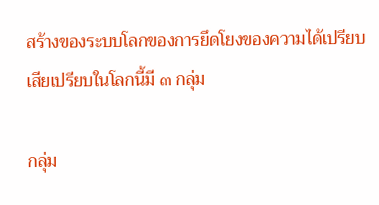สร้างของระบบโลกของการยึดโยงของความได้เปรียบเสียเปรียบในโลกนี้มี ๓ กลุ่ม

กลุ่ม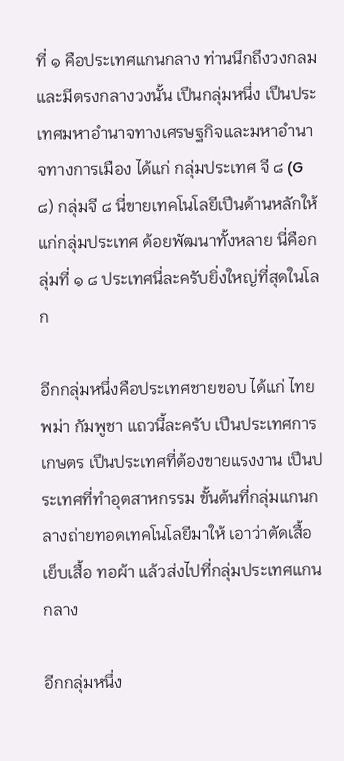ที่ ๑ คือประเทศแกนกลาง ท่านนึกถึงวงกลมและมีตรงกลางวงนั้น เปึนกลุ่มหนึ่ง เปึนประเทศมหาอํานาจทางเศรษฐกิจและมหาอํานาจทางการเมือง ได้แก่ กลุ่มประเทศ จี ๘ (G ๘) กลุ่มจี ๘ นี่ขายเทคโนโลยีเปึนด้านหลักให้แก่กลุ่มประเทศ ด้อยพัฒนาทั้งหลาย นี่คือกลุ่มที่ ๑ ๘ ประเทศนี่ละครับยิ่งใหญ่ที่สุดในโลก

อีกกลุ่มหนึ่งคือประเทศชายขอบ ได้แก่ ไทย พม่า กัมพูชา แถวนี้ละครับ เปึนประเทศการเกษตร เปึนประเทศที่ต้องขายแรงงาน เปึนประเทศที่ทําอุตสาหกรรม ขั้นต้นที่กลุ่มแกนกลางถ่ายทอดเทคโนโลยีมาให้ เอาว่าตัดเสื้อ เย็บเสื้อ ทอผ้า แล้วส่งไปที่กลุ่มประเทศแกนกลาง

อีกกลุ่มหนึ่ง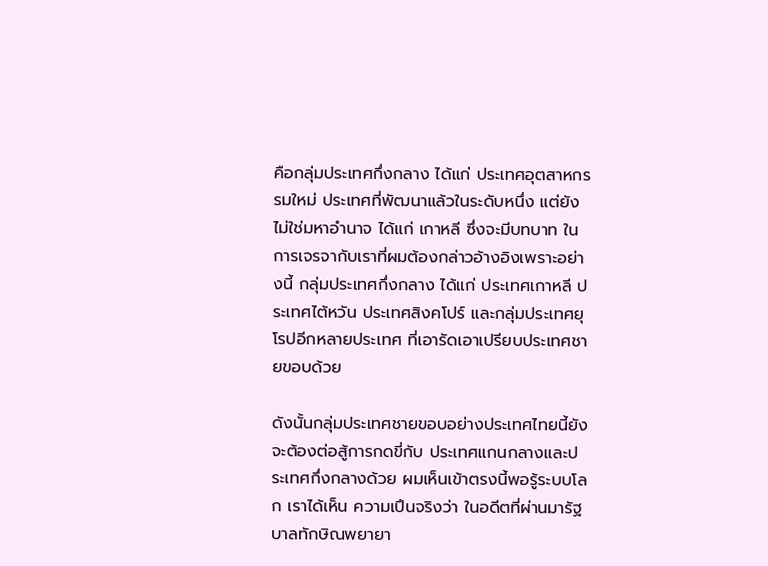คือกลุ่มประเทศกึ่งกลาง ได้แก่ ประเทศอุตสาหกรรมใหม่ ประเทศที่พัฒนาแล้วในระดับหนึ่ง แต่ยังไม่ใช่มหาอํานาจ ได้แก่ เกาหลี ซึ่งจะมีบทบาท ในการเจรจากับเราที่ผมต้องกล่าวอ้างอิงเพราะอย่างนี้ กลุ่มประเทศกึ่งกลาง ได้แก่ ประเทศเกาหลี ประเทศไต้หวัน ประเทศสิงคโปร์ และกลุ่มประเทศยุโรปอีกหลายประเทศ ที่เอารัดเอาเปรียบประเทศชายขอบด้วย

ดังนั้นกลุ่มประเทศชายขอบอย่างประเทศไทยนี้ยังจะต้องต่อสู้การกดขี่กับ ประเทศแกนกลางและประเทศกึ่งกลางด้วย ผมเห็นเข้าตรงนี้พอรู้ระบบโลก เราได้เห็น ความเปึนจริงว่า ในอดีตที่ผ่านมารัฐบาลทักษิณพยายา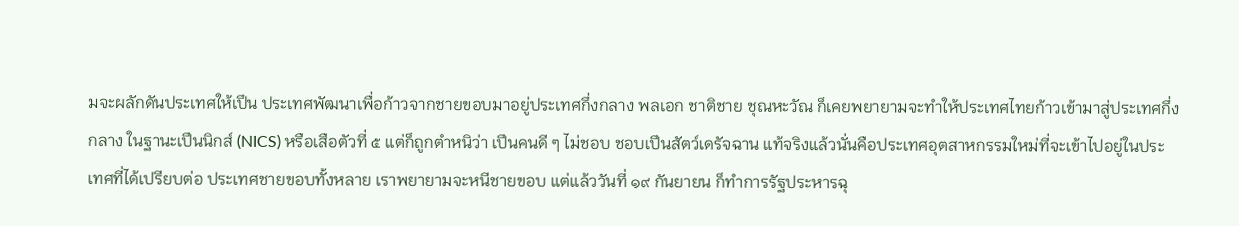มจะผลักดันประเทศให้เปึน ประเทศพัฒนาเพื่อก้าวจากชายขอบมาอยู่ประเทศกึ่งกลาง พลเอก ชาติชาย ชุณหะวัณ ก็เคยพยายามจะทําให้ประเทศไทยก้าวเข้ามาสู่ประเทศกึ่งกลาง ในฐานะเปึนนิกส์ (NICS) หรือเสือตัวที่ ๕ แต่ก็ถูกตําหนิว่า เปึนคนดี ๆ ไม่ชอบ ชอบเปึนสัตว์เดรัจฉาน แท้จริงแล้วนั่นคือประเทศอุตสาหกรรมใหม่ที่จะเข้าไปอยู่ในประเทศที่ได้เปรียบต่อ ประเทศชายขอบทั้งหลาย เราพยายามจะหนีชายขอบ แต่แล้ววันที่ ๑๙ กันยายน ก็ทําการรัฐประหารฉุ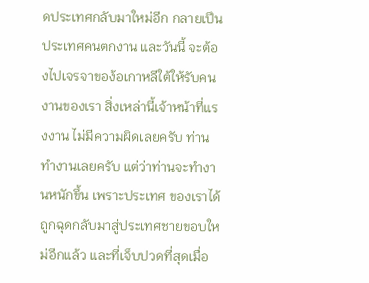ดประเทศกลับมาใหม่อีก กลายเปึนประเทศคนตกงาน และวันนี้ จะต้องไปเจรจาของ้อเกาหลีใต้ให้รับคนงานของเรา สิ่งเหล่านี้เจ้าหน้าที่แรงงาน ไม่มีความผิดเลยครับ ท่านทํางานเลยครับ แต่ว่าท่านจะทํางานหนักขึ้น เพราะประเทศ ของเราได้ถูกฉุดกลับมาสู่ประเทศชายขอบใหม่อีกแล้ว และที่เจ็บปวดที่สุดเมื่อ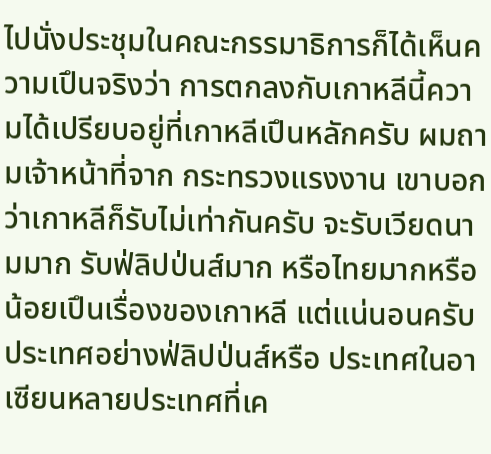ไปนั่งประชุมในคณะกรรมาธิการก็ได้เห็นความเปึนจริงว่า การตกลงกับเกาหลีนี้ความได้เปรียบอยู่ที่เกาหลีเปึนหลักครับ ผมถามเจ้าหน้าที่จาก กระทรวงแรงงาน เขาบอกว่าเกาหลีก็รับไม่เท่ากันครับ จะรับเวียดนามมาก รับฟ่ลิปป่นส์มาก หรือไทยมากหรือน้อยเปึนเรื่องของเกาหลี แต่แน่นอนครับ ประเทศอย่างฟ่ลิปป่นส์หรือ ประเทศในอาเซียนหลายประเทศที่เค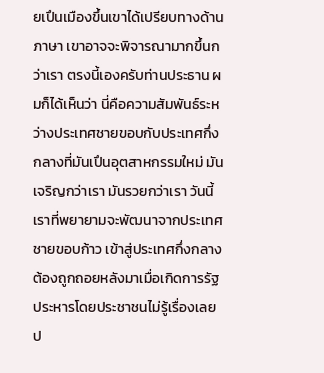ยเปึนเมืองขึ้นเขาได้เปรียบทางด้านภาษา เขาอาจจะพิจารณามากขึ้นกว่าเรา ตรงนี้เองครับท่านประธาน ผมก็ได้เห็นว่า นี่คือความสัมพันธ์ระหว่างประเทศชายขอบกับประเทศกึ่งกลางที่มันเปึนอุตสาหกรรมใหม่ มันเจริญกว่าเรา มันรวยกว่าเรา วันนี้เราที่พยายามจะพัฒนาจากประเทศชายขอบก้าว เข้าสู่ประเทศกึ่งกลางต้องถูกถอยหลังมาเมื่อเกิดการรัฐประหารโดยประชาชนไม่รู้เรื่องเลย ป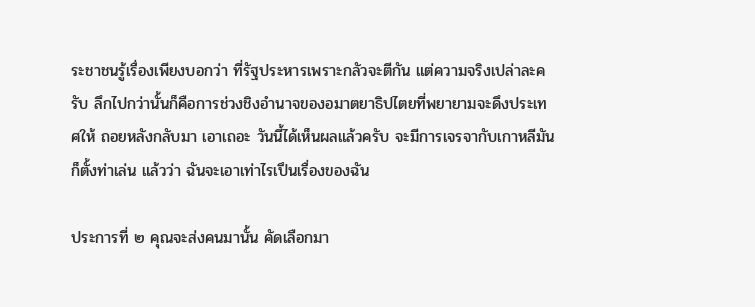ระชาชนรู้เรื่องเพียงบอกว่า ที่รัฐประหารเพราะกลัวจะตีกัน แต่ความจริงเปล่าละครับ ลึกไปกว่านั้นก็คือการช่วงชิงอํานาจของอมาตยาธิปไตยที่พยายามจะดึงประเทศให้ ถอยหลังกลับมา เอาเถอะ วันนี้ได้เห็นผลแล้วครับ จะมีการเจรจากับเกาหลีมันก็ตั้งท่าเล่น แล้วว่า ฉันจะเอาเท่าไรเปึนเรื่องของฉัน

ประการที่ ๒ คุณจะส่งคนมานั้น คัดเลือกมา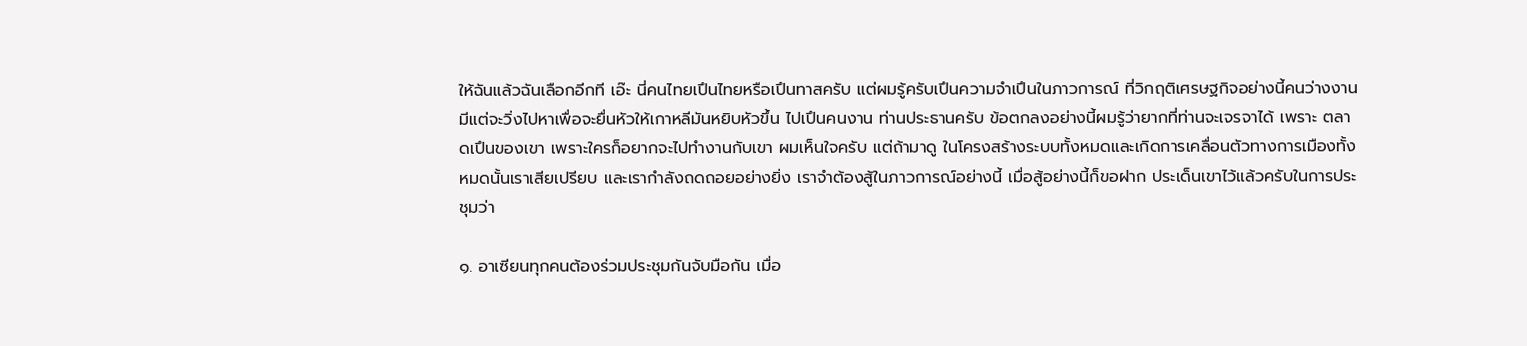ให้ฉันแล้วฉันเลือกอีกที เอ๊ะ นี่คนไทยเปึนไทยหรือเปึนทาสครับ แต่ผมรู้ครับเปึนความจําเปึนในภาวการณ์ ที่วิกฤติเศรษฐกิจอย่างนี้คนว่างงานมีแต่จะวิ่งไปหาเพื่อจะยื่นหัวให้เกาหลีมันหยิบหัวขึ้น ไปเปึนคนงาน ท่านประธานครับ ข้อตกลงอย่างนี้ผมรู้ว่ายากที่ท่านจะเจรจาได้ เพราะ ตลาดเปึนของเขา เพราะใครก็อยากจะไปทํางานกับเขา ผมเห็นใจครับ แต่ถ้ามาดู ในโครงสร้างระบบทั้งหมดและเกิดการเคลื่อนตัวทางการเมืองทั้งหมดนั้นเราเสียเปรียบ และเรากําลังถดถอยอย่างยิ่ง เราจําต้องสู้ในภาวการณ์อย่างนี้ เมื่อสู้อย่างนี้ก็ขอฝาก ประเด็นเขาไว้แล้วครับในการประชุมว่า

๑. อาเซียนทุกคนต้องร่วมประชุมกันจับมือกัน เมื่อ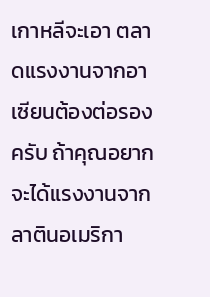เกาหลีจะเอา ตลาดแรงงานจากอาเซียนต้องต่อรองครับ ถ้าคุณอยากจะได้แรงงานจากลาตินอเมริกา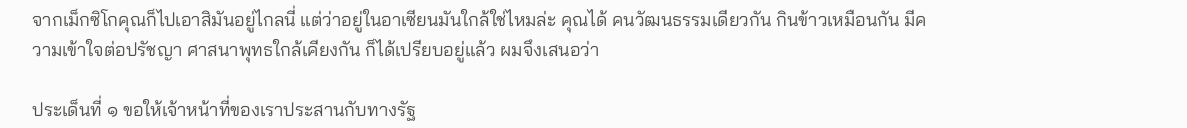จากเม็กซิโกคุณก็ไปเอาสิมันอยู่ไกลนี่ แต่ว่าอยู่ในอาเซียนมันใกล้ใช่ไหมล่ะ คุณได้ คนวัฒนธรรมเดียวกัน กินข้าวเหมือนกัน มีความเข้าใจต่อปรัชญา ศาสนาพุทธใกล้เคียงกัน ก็ได้เปรียบอยู่แล้ว ผมจึงเสนอว่า

ประเด็นที่ ๑ ขอให้เจ้าหน้าที่ของเราประสานกับทางรัฐ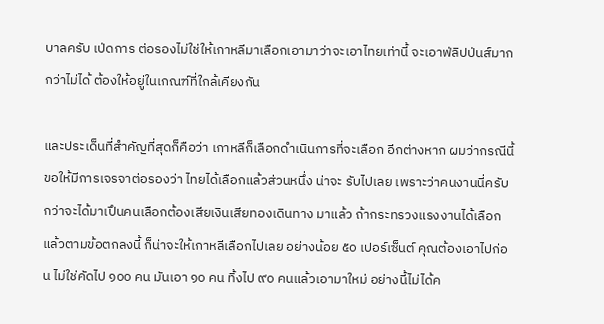บาลครับ เป่ดการ ต่อรองไม่ใช่ให้เกาหลีมาเลือกเอามาว่าจะเอาไทยเท่านี้ จะเอาฟ่ลิปป่นส์มากกว่าไม่ได้ ต้องให้อยู่ในเกณฑ์ที่ใกล้เคียงกัน

และประเด็นที่สําคัญที่สุดก็คือว่า เกาหลีก็เลือกดําเนินการที่จะเลือก อีกต่างหาก ผมว่ากรณีนี้ขอให้มีการเจรจาต่อรองว่า ไทยได้เลือกแล้วส่วนหนึ่ง น่าจะ รับไปเลย เพราะว่าคนงานนี่ครับกว่าจะได้มาเปึนคนเลือกต้องเสียเงินเสียทองเดินทาง มาแล้ว ถ้ากระทรวงแรงงานได้เลือกแล้วตามข้อตกลงนี้ ก็น่าจะให้เกาหลีเลือกไปเลย อย่างน้อย ๕๐ เปอร์เซ็นต์ คุณต้องเอาไปก่อน ไม่ใช่คัดไป ๑๐๐ คน มันเอา ๑๐ คน ทิ้งไป ๙๐ คนแล้วเอามาใหม่ อย่างนี้ไม่ได้ค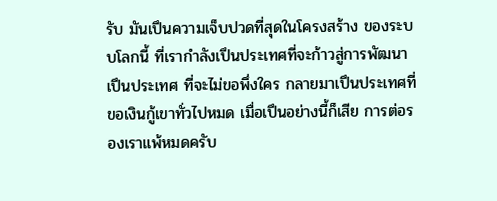รับ มันเปึนความเจ็บปวดที่สุดในโครงสร้าง ของระบบโลกนี้ ที่เรากําลังเปึนประเทศที่จะก้าวสู่การพัฒนา เปึนประเทศ ที่จะไม่ขอพึ่งใคร กลายมาเปึนประเทศที่ขอเงินกู้เขาทั่วไปหมด เมื่อเปึนอย่างนี้ก็เสีย การต่อรองเราแพ้หมดครับ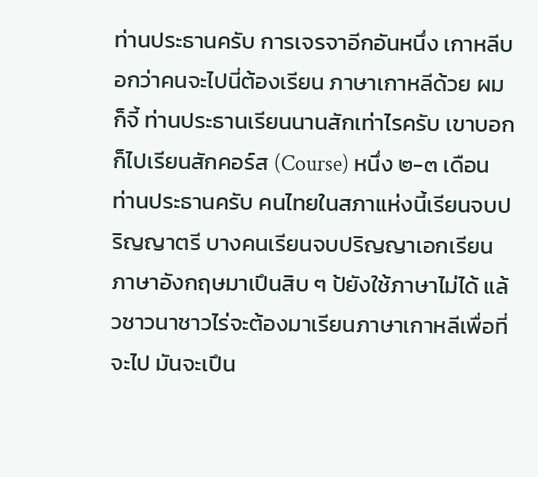ท่านประธานครับ การเจรจาอีกอันหนึ่ง เกาหลีบอกว่าคนจะไปนี่ต้องเรียน ภาษาเกาหลีด้วย ผมก็จี้ ท่านประธานเรียนนานสักเท่าไรครับ เขาบอกก็ไปเรียนสักคอร์ส (Course) หนึ่ง ๒-๓ เดือน ท่านประธานครับ คนไทยในสภาแห่งนี้เรียนจบปริญญาตรี บางคนเรียนจบปริญญาเอกเรียนภาษาอังกฤษมาเปึนสิบ ๆ ป้ยังใช้ภาษาไม่ได้ แล้วชาวนาชาวไร่จะต้องมาเรียนภาษาเกาหลีเพื่อที่จะไป มันจะเปึน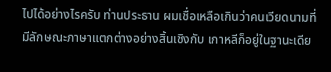ไปได้อย่างไรครับ ท่านประธาน ผมเชื่อเหลือเกินว่าคนเวียดนามที่มีลักษณะภาษาแตกต่างอย่างสิ้นเชิงกับ เกาหลีก็อยู่ในฐานะเดีย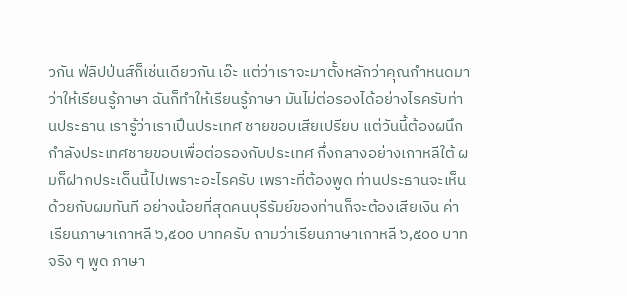วกัน ฟ่ลิปป่นส์ก็เช่นเดียวกัน เอ๊ะ แต่ว่าเราจะมาตั้งหลักว่าคุณกําหนดมาว่าให้เรียนรู้ภาษา ฉันก็ทําให้เรียนรู้ภาษา มันไม่ต่อรองได้อย่างไรครับท่านประธาน เรารู้ว่าเราเปึนประเทศ ชายขอบเสียเปรียบ แต่วันนี้ต้องผนึกกําลังประเทศชายขอบเพื่อต่อรองกับประเทศ กึ่งกลางอย่างเกาหลีใต้ ผมก็ฝากประเด็นนี้ไปเพราะอะไรครับ เพราะที่ต้องพูด ท่านประธานจะเห็นด้วยกับผมทันที อย่างน้อยที่สุดคนบุรีรัมย์ของท่านก็จะต้องเสียเงิน ค่าเรียนภาษาเกาหลี ๖,๕๐๐ บาทครับ ถามว่าเรียนภาษาเกาหลี ๖,๕๐๐ บาท จริง ๆ พูด ภาษา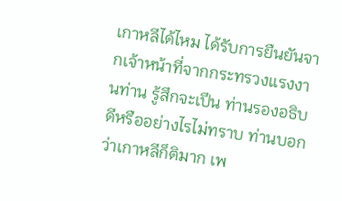เกาหลีได้ไหม ได้รับการยืนยันจากเจ้าหน้าที่จากกระทรวงแรงงานท่าน รู้สึกจะเปึน ท่านรองอธิบดีหรืออย่างไรไม่ทราบ ท่านบอกว่าเกาหลีก็ติมาก เพ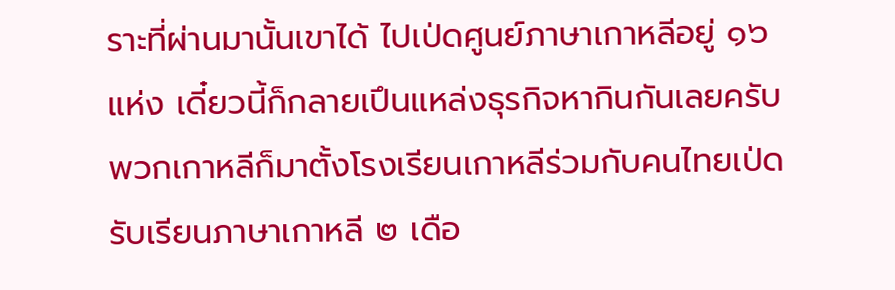ราะที่ผ่านมานั้นเขาได้ ไปเป่ดศูนย์ภาษาเกาหลีอยู่ ๑๖ แห่ง เดี๋ยวนี้ก็กลายเปึนแหล่งธุรกิจหากินกันเลยครับ พวกเกาหลีก็มาตั้งโรงเรียนเกาหลีร่วมกับคนไทยเป่ดรับเรียนภาษาเกาหลี ๒ เดือ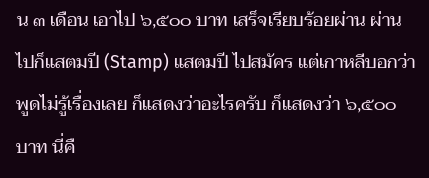น ๓ เดือน เอาไป ๖,๕๐๐ บาท เสร็จเรียบร้อยผ่าน ผ่านไปก็แสตมปี (Stamp) แสตมปี ไปสมัคร แต่เกาหลีบอกว่าพูดไม่รู้เรื่องเลย ก็แสดงว่าอะไรครับ ก็แสดงว่า ๖,๕๐๐ บาท นี่คื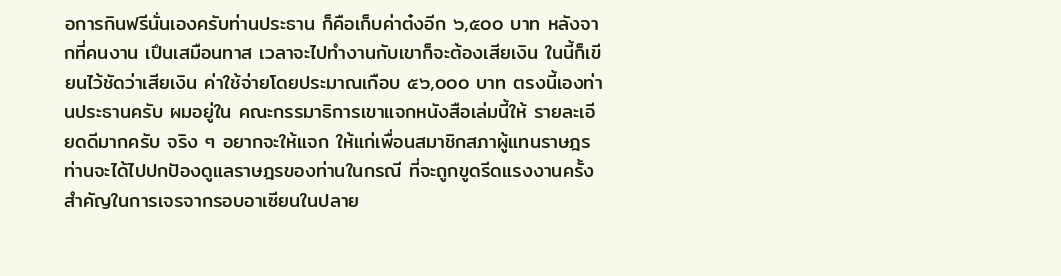อการกินฟรีนั่นเองครับท่านประธาน ก็คือเก็บค่าต๋งอีก ๖,๕๐๐ บาท หลังจากที่คนงาน เปึนเสมือนทาส เวลาจะไปทํางานกับเขาก็จะต้องเสียเงิน ในนี้ก็เขียนไว้ชัดว่าเสียเงิน ค่าใช้จ่ายโดยประมาณเกือบ ๕๖,๐๐๐ บาท ตรงนี้เองท่านประธานครับ ผมอยู่ใน คณะกรรมาธิการเขาแจกหนังสือเล่มนี้ให้ รายละเอียดดีมากครับ จริง ๆ อยากจะให้แจก ให้แก่เพื่อนสมาชิกสภาผู้แทนราษฎร ท่านจะได้ไปปกปัองดูแลราษฎรของท่านในกรณี ที่จะถูกขูดรีดแรงงานครั้งสําคัญในการเจรจากรอบอาเซียนในปลาย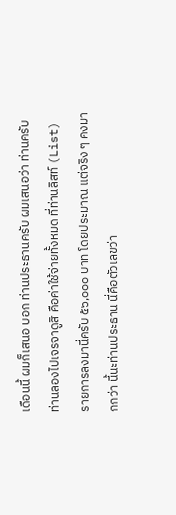เดือนนี้ ผมก็เสนอ บอก ท่านประธานครับ ผมเสนอว่า ท่านครับ ท่านลองไปเจรจาดูสิ คือค่าใช้จ่ายทั้งหมด ที่ท่านลิสท์ (List) รายการลงมานี่ครับ ๕๖,๐๐๐ บาท โดยประมาณ แต่จริง ๆ คงมากกว่า นี้นะท่านประธาน นี่คือตัวเลขว่า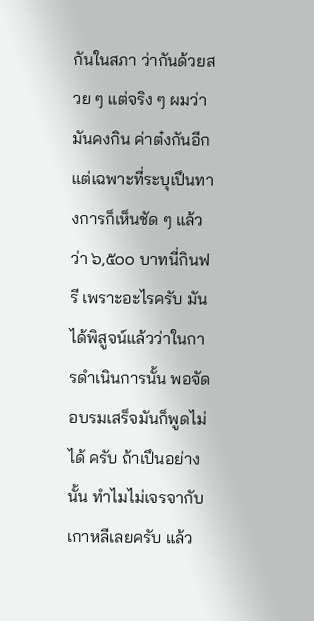กันในสภา ว่ากันด้วยสวย ๆ แต่จริง ๆ ผมว่ามันคงกิน ค่าต๋งกันอีก แต่เฉพาะที่ระบุเปึนทางการก็เห็นชัด ๆ แล้วว่า ๖,๕๐๐ บาทนี่กินฟรี เพราะอะไรครับ มันได้พิสูจน์แล้วว่าในการดําเนินการนั้น พอจัดอบรมเสร็จมันก็พูดไม่ได้ ครับ ถ้าเปึนอย่างนั้น ทําไมไม่เจรจากับเกาหลีเลยครับ แล้ว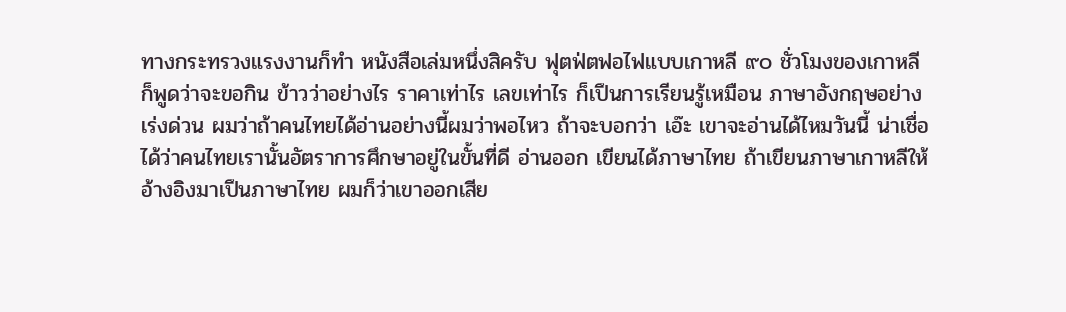ทางกระทรวงแรงงานก็ทํา หนังสือเล่มหนึ่งสิครับ ฟุตฟ่ตฟอไฟแบบเกาหลี ๙๐ ชั่วโมงของเกาหลี ก็พูดว่าจะขอกิน ข้าวว่าอย่างไร ราคาเท่าไร เลขเท่าไร ก็เปึนการเรียนรู้เหมือน ภาษาอังกฤษอย่างเร่งด่วน ผมว่าถ้าคนไทยได้อ่านอย่างนี้ผมว่าพอไหว ถ้าจะบอกว่า เอ๊ะ เขาจะอ่านได้ไหมวันนี้ น่าเชื่อได้ว่าคนไทยเรานั้นอัตราการศึกษาอยู่ในขั้นที่ดี อ่านออก เขียนได้ภาษาไทย ถ้าเขียนภาษาเกาหลีให้อ้างอิงมาเปึนภาษาไทย ผมก็ว่าเขาออกเสีย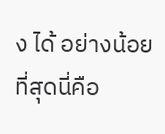ง ได้ อย่างน้อยที่สุดนี่คือ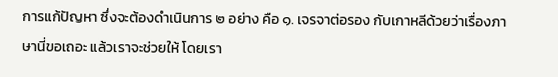การแก้ปัญหา ซึ่งจะต้องดําเนินการ ๒ อย่าง คือ ๑. เจรจาต่อรอง กับเกาหลีด้วยว่าเรื่องภาษานี่ขอเถอะ แล้วเราจะช่วยให้ โดยเรา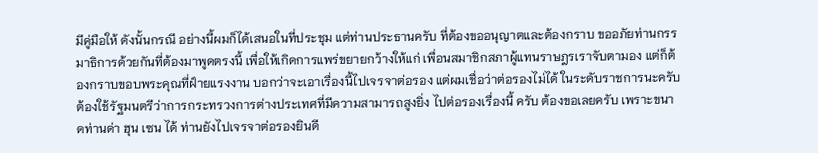มีคู่มือให้ ดังนั้นกรณี อย่างนี้ผมก็ได้เสนอในที่ประชุม แต่ท่านประธานครับ ที่ต้องขออนุญาตและต้องกราบ ขออภัยท่านกรรมาธิการด้วยกันที่ต้องมาพูดตรงนี้ เพื่อให้เกิดการแพร่ขยายกว้างให้แก่ เพื่อนสมาชิกสภาผู้แทนราษฎรเราจับตามอง แต่ก็ต้องกราบขอบพระคุณที่ฝ์ายแรงงาน บอกว่าจะเอาเรื่องนี้ไปเจรจาต่อรอง แต่ผมเชื่อว่าต่อรองไม่ได้ ในระดับราชการนะครับ ต้องใช้รัฐมนตรีว่าการกระทรวงการต่างประเทศที่มีความสามารถสูงยิ่ง ไปต่อรองเรื่องนี้ ครับ ต้องขอเลยครับ เพราะขนาดท่านด่า ฮุน เซน ได้ ท่านยังไปเจรจาต่อรองยินดี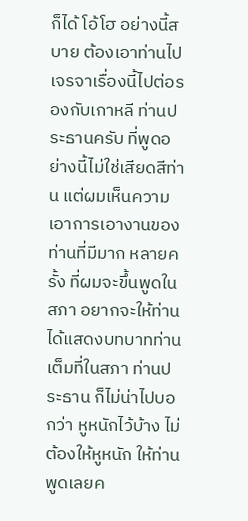ก็ได้ โอ้โฮ อย่างนี้สบาย ต้องเอาท่านไปเจรจาเรื่องนี้ไปต่อรองกับเกาหลี ท่านประธานครับ ที่พูดอย่างนี้ไม่ใช่เสียดสีท่าน แต่ผมเห็นความเอาการเอางานของท่านที่มีมาก หลายครั้ง ที่ผมจะขึ้นพูดในสภา อยากจะให้ท่านได้แสดงบทบาทท่านเต็มที่ในสภา ท่านประธาน ก็ไม่น่าไปบอกว่า หูหนักไว้บ้าง ไม่ต้องให้หูหนัก ให้ท่านพูดเลยค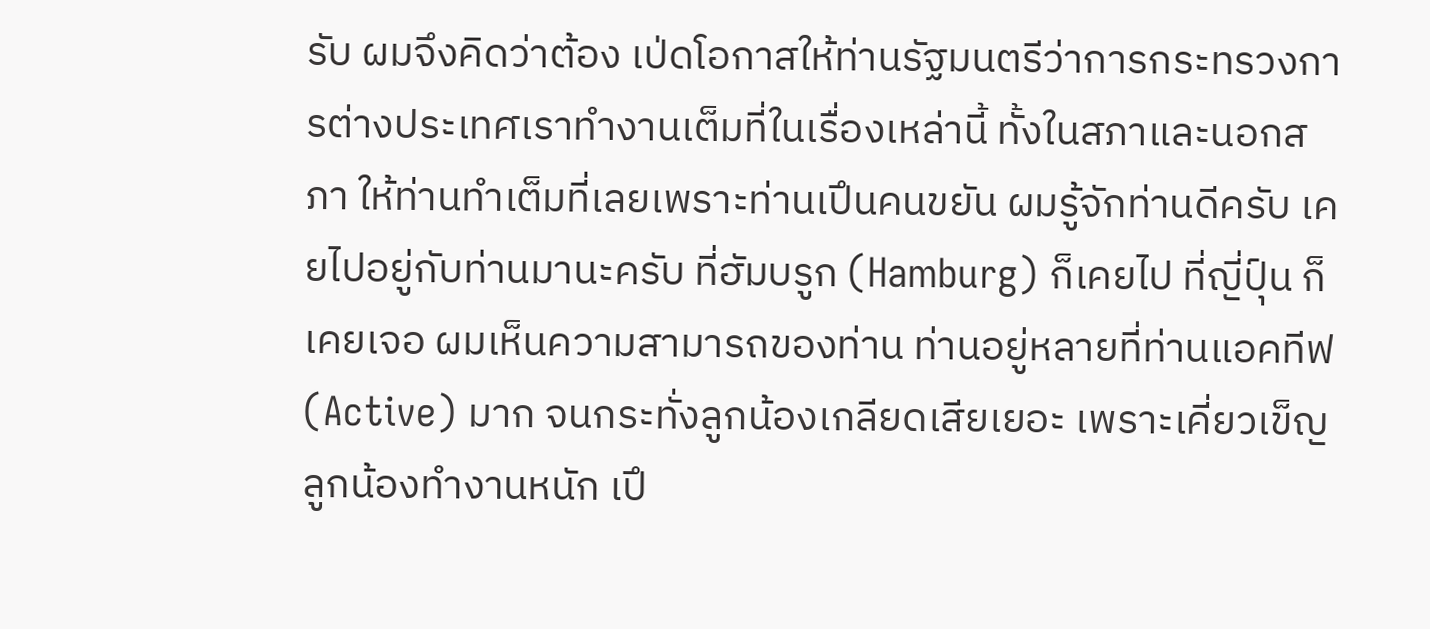รับ ผมจึงคิดว่าต้อง เป่ดโอกาสให้ท่านรัฐมนตรีว่าการกระทรวงการต่างประเทศเราทํางานเต็มที่ในเรื่องเหล่านี้ ทั้งในสภาและนอกสภา ให้ท่านทําเต็มที่เลยเพราะท่านเปึนคนขยัน ผมรู้จักท่านดีครับ เคยไปอยู่กับท่านมานะครับ ที่ฮัมบรูก (Hamburg) ก็เคยไป ที่ญี่ปุ์น ก็เคยเจอ ผมเห็นความสามารถของท่าน ท่านอยู่หลายที่ท่านแอคทีฟ (Active) มาก จนกระทั่งลูกน้องเกลียดเสียเยอะ เพราะเคี่ยวเข็ญลูกน้องทํางานหนัก เปึ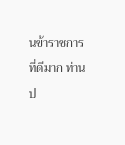นข้าราชการ ที่ดีมาก ท่านป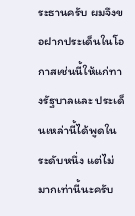ระธานครับ ผมจึงขอฝากประเด็นในโอกาสเช่นนี้ให้แก่ทางรัฐบาลและ ประเด็นเหล่านี้ได้พูดในระดับหนึ่ง แต่ไม่มากเท่านี้นะครับ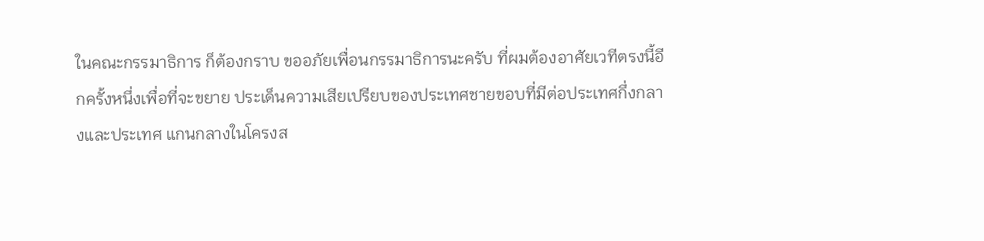ในคณะกรรมาธิการ ก็ต้องกราบ ขออภัยเพื่อนกรรมาธิการนะครับ ที่ผมต้องอาศัยเวทีตรงนี้อีกครั้งหนึ่งเพื่อที่จะขยาย ประเด็นความเสียเปรียบของประเทศชายขอบที่มีต่อประเทศกึ่งกลางและประเทศ แกนกลางในโครงส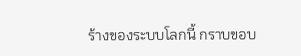ร้างของระบบโลกนี้ กราบขอบ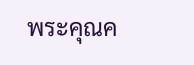พระคุณค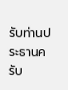รับท่านประธานครับ